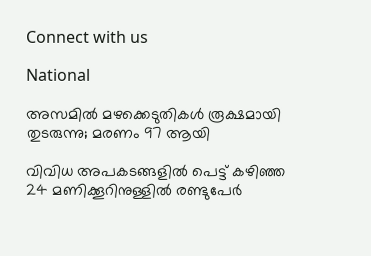Connect with us

National

അസമില്‍ മഴക്കെടുതികള്‍ രൂക്ഷമായി തുടരുന്നു; മരണം 97 ആയി

വിവിധ അപകടങ്ങളില്‍ പെട്ട് കഴിഞ്ഞ 24 മണിക്കൂറിനുള്ളില്‍ രണ്ടുപേര്‍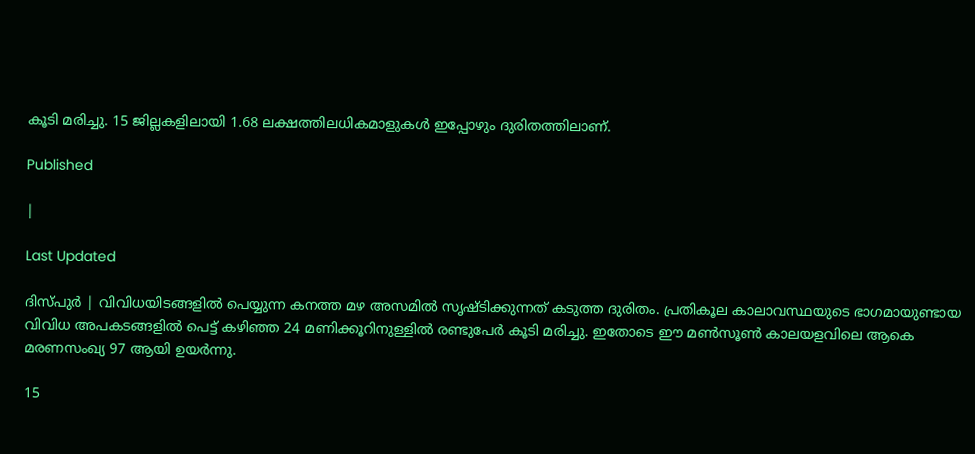കൂടി മരിച്ചു. 15 ജില്ലകളിലായി 1.68 ലക്ഷത്തിലധികമാളുകള്‍ ഇപ്പോഴും ദുരിതത്തിലാണ്.

Published

|

Last Updated

ദിസ്പുര്‍ | വിവിധയിടങ്ങളില്‍ പെയ്യുന്ന കനത്ത മഴ അസമില്‍ സൃഷ്ടിക്കുന്നത് കടുത്ത ദുരിതം. പ്രതികൂല കാലാവസ്ഥയുടെ ഭാഗമായുണ്ടായ വിവിധ അപകടങ്ങളില്‍ പെട്ട് കഴിഞ്ഞ 24 മണിക്കൂറിനുള്ളില്‍ രണ്ടുപേര്‍ കൂടി മരിച്ചു. ഇതോടെ ഈ മണ്‍സൂണ്‍ കാലയളവിലെ ആകെ മരണസംഖ്യ 97 ആയി ഉയര്‍ന്നു.

15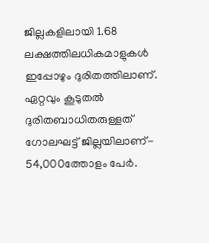ജില്ലകളിലായി 1.68 ലക്ഷത്തിലധികമാളുകള്‍ ഇപ്പോഴും ദുരിതത്തിലാണ്. ഏറ്റവും കൂടുതല്‍ ദുരിതബാധിതരുള്ളത് ഗോലഘട്ട് ജില്ലയിലാണ്- 54,000ത്തോളം പേര്‍.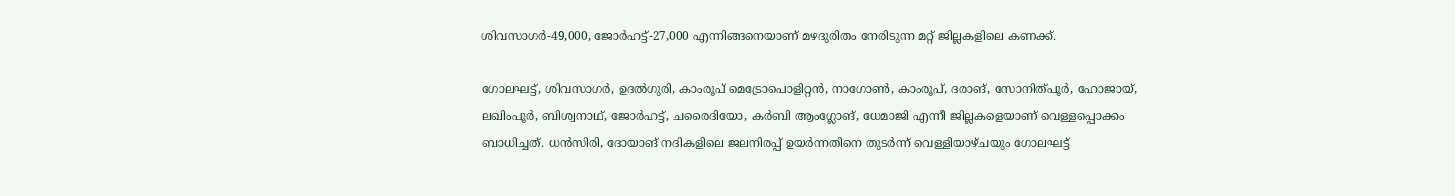ശിവസാഗര്‍-49,000, ജോര്‍ഹട്ട്-27,000 എന്നിങ്ങനെയാണ് മഴദുരിതം നേരിടുന്ന മറ്റ് ജില്ലകളിലെ കണക്ക്.

ഗോലഘട്ട്, ശിവസാഗര്‍, ഉദല്‍ഗുരി, കാംരൂപ് മെട്രോപൊളിറ്റന്‍, നാഗോണ്‍, കാംരൂപ്, ദരാങ്, സോനിത്പൂര്‍, ഹോജായ്, ലഖിംപൂര്‍, ബിശ്വനാഥ്, ജോര്‍ഹട്ട്, ചരൈദിയോ, കര്‍ബി ആംഗ്ലോങ്, ധേമാജി എന്നീ ജില്ലകളെയാണ് വെള്ളപ്പൊക്കം ബാധിച്ചത്. ധന്‍സിരി, ദോയാങ് നദികളിലെ ജലനിരപ്പ് ഉയര്‍ന്നതിനെ തുടര്‍ന്ന് വെള്ളിയാഴ്ചയും ഗോലഘട്ട്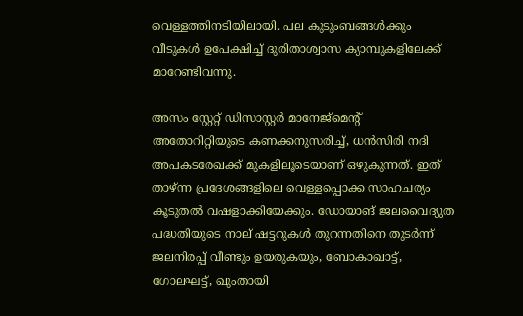വെള്ളത്തിനടിയിലായി. പല കുടുംബങ്ങള്‍ക്കും വീടുകള്‍ ഉപേക്ഷിച്ച് ദുരിതാശ്വാസ ക്യാമ്പുകളിലേക്ക് മാറേണ്ടിവന്നു.

അസം സ്റ്റേറ്റ് ഡിസാസ്റ്റര്‍ മാനേജ്മെന്റ് അതോറിറ്റിയുടെ കണക്കനുസരിച്ച്, ധന്‍സിരി നദി അപകടരേഖക്ക് മുകളിലൂടെയാണ് ഒഴുകുന്നത്. ഇത് താഴ്ന്ന പ്രദേശങ്ങളിലെ വെള്ളപ്പൊക്ക സാഹചര്യം കൂടുതല്‍ വഷളാക്കിയേക്കും. ഡോയാങ് ജലവൈദ്യുത പദ്ധതിയുടെ നാല് ഷട്ടറുകള്‍ തുറന്നതിനെ തുടര്‍ന്ന് ജലനിരപ്പ് വീണ്ടും ഉയരുകയും, ബോകാഖാട്ട്, ഗോലഘട്ട്, ഖുംതായി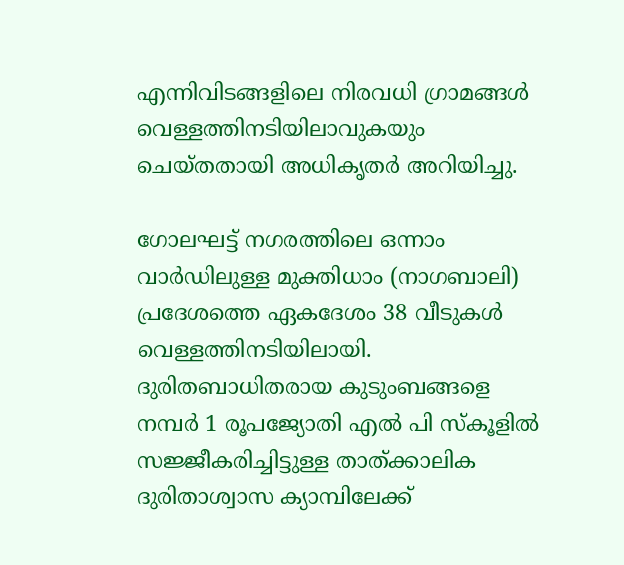എന്നിവിടങ്ങളിലെ നിരവധി ഗ്രാമങ്ങള്‍ വെള്ളത്തിനടിയിലാവുകയും ചെയ്തതായി അധികൃതര്‍ അറിയിച്ചു.

ഗോലഘട്ട് നഗരത്തിലെ ഒന്നാം വാര്‍ഡിലുള്ള മുക്തിധാം (നാഗബാലി) പ്രദേശത്തെ ഏകദേശം 38 വീടുകള്‍ വെള്ളത്തിനടിയിലായി. ദുരിതബാധിതരായ കുടുംബങ്ങളെ നമ്പര്‍ 1 രൂപജ്യോതി എല്‍ പി സ്‌കൂളില്‍ സജ്ജീകരിച്ചിട്ടുള്ള താത്ക്കാലിക ദുരിതാശ്വാസ ക്യാമ്പിലേക്ക്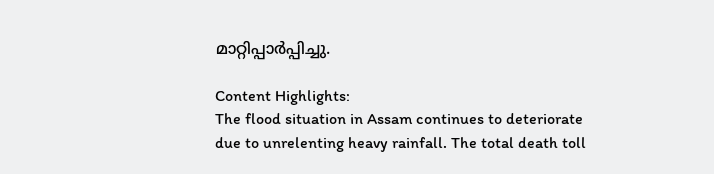മാറ്റിപ്പാര്‍പ്പിച്ചു.

Content Highlights:
The flood situation in Assam continues to deteriorate due to unrelenting heavy rainfall. The total death toll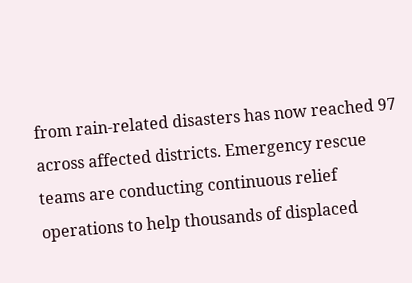from rain-related disasters has now reached 97 across affected districts. Emergency rescue teams are conducting continuous relief operations to help thousands of displaced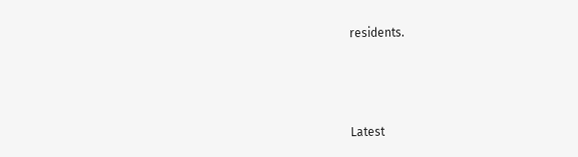residents.



Latest